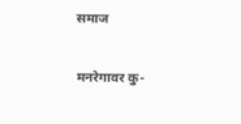समाज

मनरेगावर कु-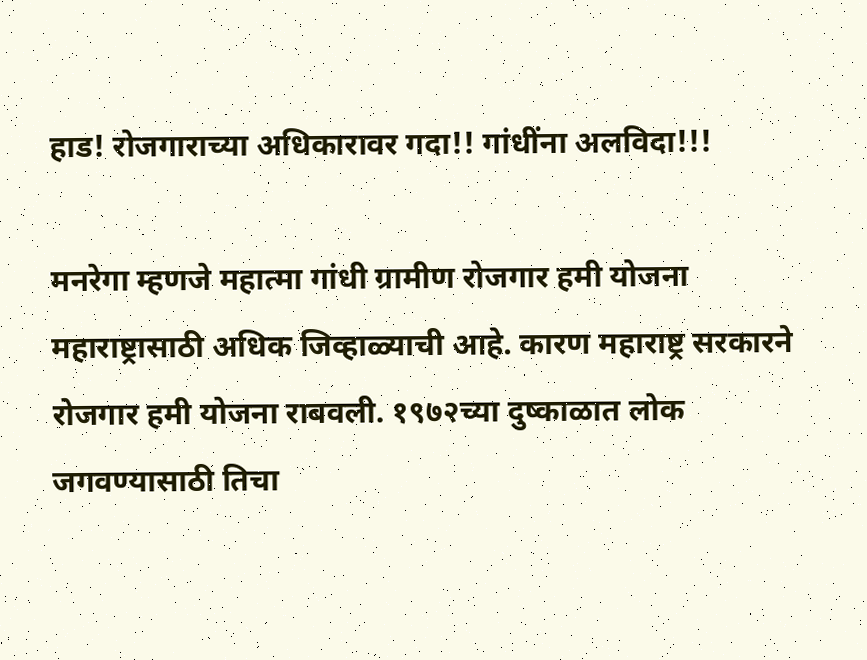हाड! रोजगाराच्या अधिकारावर गदा!! गांधींना अलविदा!!!

मनरेगा म्हणजे महात्मा गांधी ग्रामीण रोजगार हमी योजना महाराष्ट्रासाठी अधिक जिव्हाळ्याची आहे. कारण महाराष्ट्र सरकारने रोजगार हमी योजना राबवली. १९७२च्या दुष्काळात लोक जगवण्यासाठी तिचा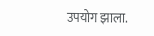उपयोग झाला.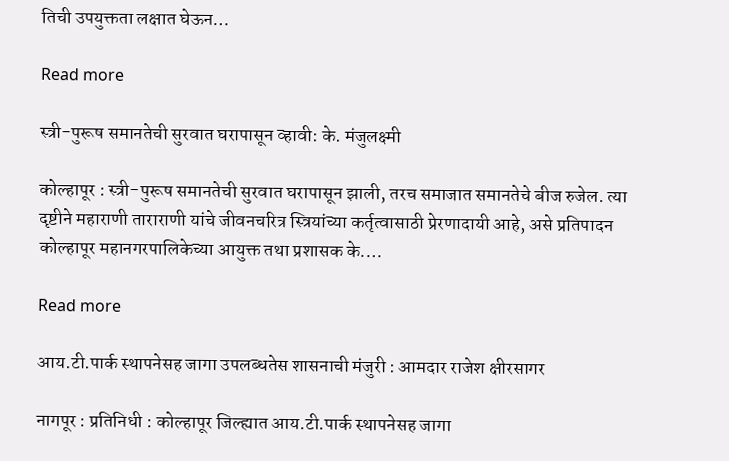तिची उपयुक्तता लक्षात घेऊन…

Read more

स्त्री-पुरूष समानतेची सुरवात घरापासून व्हावी: के. मंजुलक्ष्मी

कोल्हापूर : स्त्री-पुरूष समानतेची सुरवात घरापासून झाली, तरच समाजात समानतेचे बीज रुजेल. त्या दृष्टीने महाराणी ताराराणी यांचे जीवनचरित्र स्त्रियांच्या कर्तृत्वासाठी प्रेरणादायी आहे, असे प्रतिपादन कोल्हापूर महानगरपालिकेच्या आयुक्त तथा प्रशासक के.…

Read more

आय.टी.पार्क स्थापनेसह जागा उपलब्धतेस शासनाची मंजुरी : आमदार राजेश क्षीरसागर

नागपूर : प्रतिनिधी : कोल्हापूर जिल्ह्यात आय.टी.पार्क स्थापनेसह जागा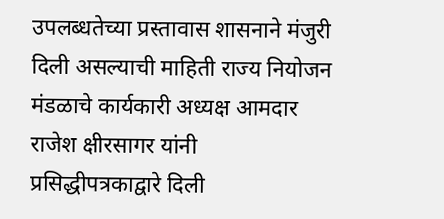उपलब्धतेच्या प्रस्तावास शासनाने मंजुरी दिली असल्याची माहिती राज्य नियोजन मंडळाचे कार्यकारी अध्यक्ष आमदार राजेश क्षीरसागर यांनी प्रसिद्धीपत्रकाद्वारे दिली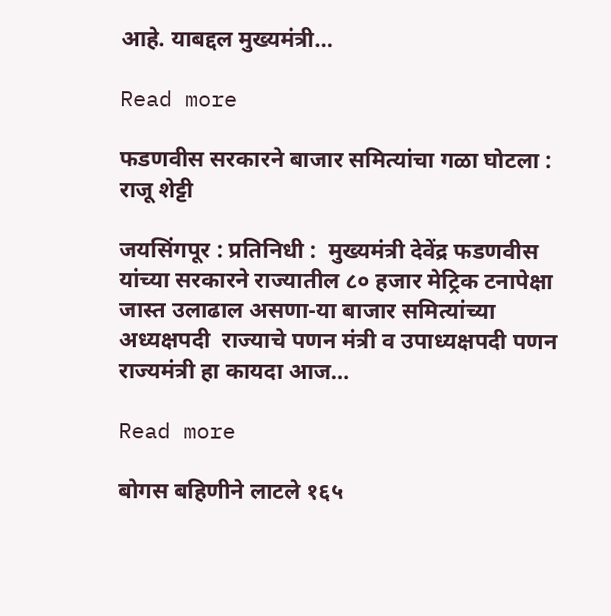आहे. याबद्दल मुख्यमंत्री…

Read more

फडणवीस सरकारने बाजार समित्यांचा गळा घोटला : राजू शेट्टी

जयसिंगपूर : प्रतिनिधी :  मुख्यमंत्री देवेंद्र फडणवीस यांच्या सरकारने राज्यातील ८० हजार मेट्रिक टनापेक्षा जास्त उलाढाल असणा-या बाजार समित्यांच्या अध्यक्षपदी  राज्याचे पणन मंत्री व उपाध्यक्षपदी पणन राज्यमंत्री हा कायदा आज…

Read more

बोगस बहिणीने लाटले १६५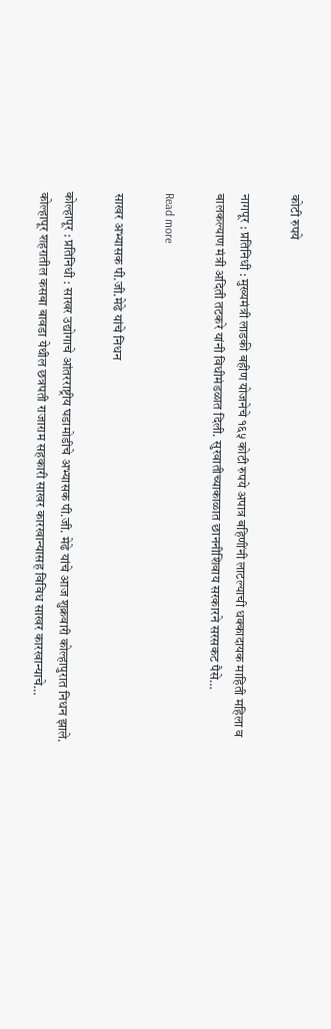कोटी रुपये

नागपूर : प्रतिनिधी : मुख्यमंत्री लाडकी बहीण योजनेचे १६५ कोटी रुपये अपात्र बहिणींनी लाटल्याची धक्कादायक माहिती महिला व बालकल्याण मंत्री अदिती तटकरे यांनी विधीमंडळात दिली. सुरवातीच्याकाळात छाननीशिवाय सरकारने सरसकट पैसे…

Read more

साखर अभ्यासक पी.जी.मेढे यांचे निधन

कोल्हापूर : प्रतिनिधी : साखर उद्योगाचे आंतरराष्ट्रीय घडामोडीचे अभ्यासक पी.जी. मेढे यांचे आज शुक्रवारी कोल्हापुरात निधन झाले. कोल्हापूर शहरातील कसबा बावडा येथील छत्रपती राजाराम सहकारी साखर कारखान्यासह विविध साखर कारखान्याचे…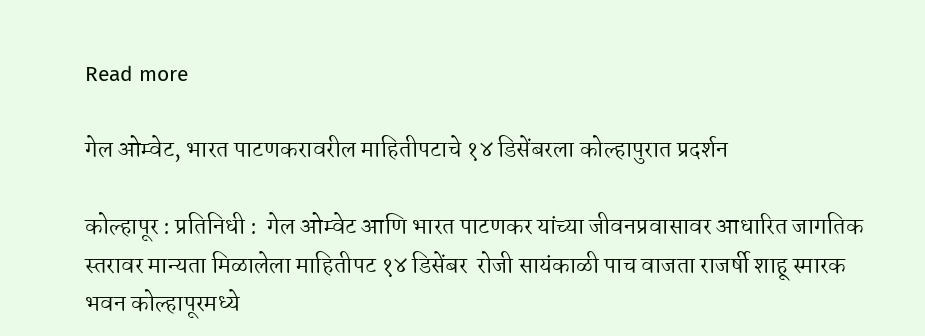Read more

गेल ओम्वेट, भारत पाटणकरावरील माहितीपटाचे १४ डिसेंबरला कोल्हापुरात प्रदर्शन

कोल्हापूर : प्रतिनिधी :  गेल ओम्वेट आणि भारत पाटणकर यांच्या जीवनप्रवासावर आधारित जागतिक स्तरावर मान्यता मिळालेला माहितीपट १४ डिसेंबर  रोजी सायंकाळी पाच वाजता राजर्षी शाहू स्मारक भवन कोल्हापूरमध्ये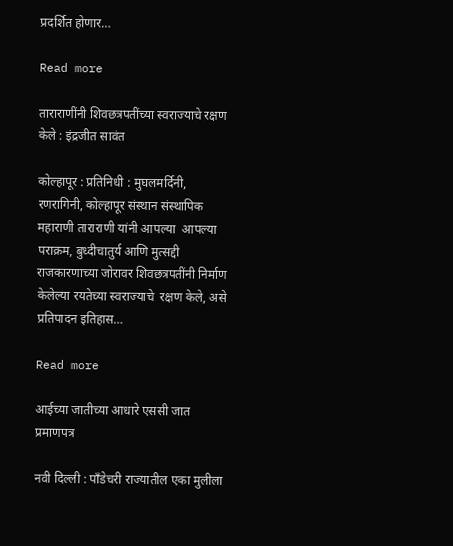प्रदर्शित होणार…

Read more

ताराराणींनी शिवछत्रपतींच्या स्वराज्याचे रक्षण केले : इंद्रजीत सावंत

कोल्हापूर : प्रतिनिधी : मुघलमर्दिनी, रणरागिनी, कोल्हापूर संस्थान संस्थापिक महाराणी ताराराणी यांनी आपल्या  आपल्या पराक्रम, बुध्दीचातुर्य आणि मुत्सद्दी राजकारणाच्या जोरावर शिवछत्रपतींनी निर्माण केलेल्या रयतेच्या स्वराज्याचे  रक्षण केले, असे प्रतिपादन इतिहास…

Read more

आईच्या जातीच्या आधारे एससी जात प्रमाणपत्र

नवी दिल्ली : पाँडेचरी राज्यातील एका मुलीला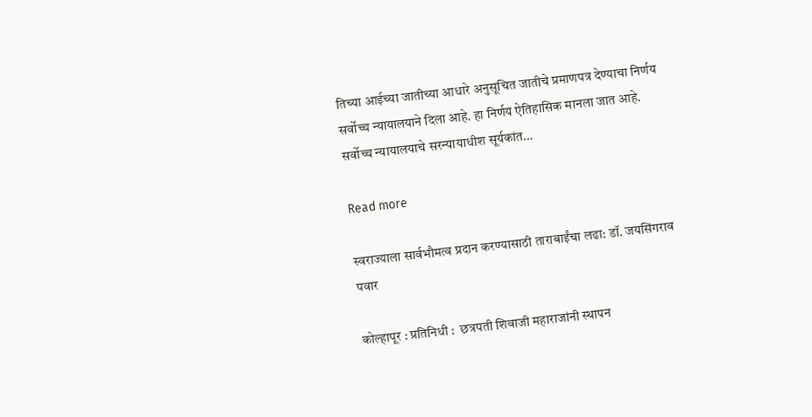तिच्या आईच्या जातीच्या आधारे अनुसूचित जातीचे प्रमाणपत्र देण्याचा निर्णय सर्वोच्च न्यायालयाने दिला आहे. हा निर्णय ऐतिहासिक मानला जात आहे. सर्वोच्च न्यायालयाचे सरन्यायाधीश सूर्यकांत…

Read more

स्वराज्याला सार्वभौमत्व प्रदान करण्यासाठी ताराबाईंचा लढा: डॉ. जयसिंगराव पवार

कोल्हापूर : प्रतिनिधी :  छत्रपती शिवाजी महाराजांनी स्थापन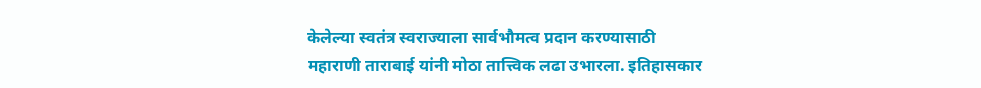केलेल्या स्वतंत्र स्वराज्याला सार्वभौमत्व प्रदान करण्यासाठी महाराणी ताराबाई यांनी मोठा तात्त्विक लढा उभारला. इतिहासकार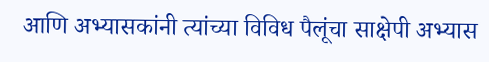आणि अभ्यासकांनी त्यांच्या विविध पैलूंचा साक्षेपी अभ्यास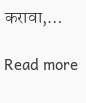करावा,…

Read more